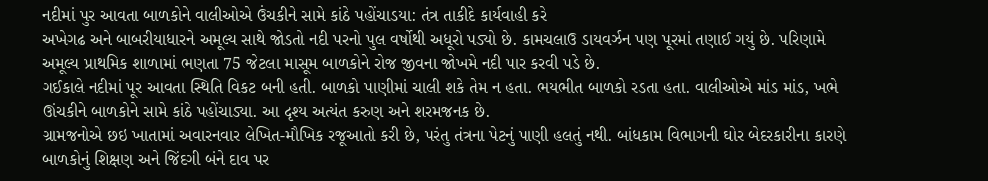નદીમાં પુર આવતા બાળકોને વાલીઓએ ઉંચકીને સામે કાંઠે પહોંચાડયા: તંત્ર તાકીદે કાર્યવાહી કરે
અખેગઢ અને બાબરીયાધારને અમૂલ્ય સાથે જોડતો નદી પરનો પુલ વર્ષોથી અધૂરો પડ્યો છે. કામચલાઉ ડાયવર્ઝન પણ પૂરમાં તણાઈ ગયું છે. પરિણામે અમૂલ્ય પ્રાથમિક શાળામાં ભણતા 75 જેટલા માસૂમ બાળકોને રોજ જીવના જોખમે નદી પાર કરવી પડે છે.
ગઈકાલે નદીમાં પૂર આવતા સ્થિતિ વિકટ બની હતી. બાળકો પાણીમાં ચાલી શકે તેમ ન હતા. ભયભીત બાળકો રડતા હતા. વાલીઓએ માંડ માંડ, ખભે ઊંચકીને બાળકોને સામે કાંઠે પહોંચાડ્યા. આ દૃશ્ય અત્યંત કરુણ અને શરમજનક છે.
ગ્રામજનોએ છઇ ખાતામાં અવારનવાર લેખિત-મૌખિક રજૂઆતો કરી છે, પરંતુ તંત્રના પેટનું પાણી હલતું નથી. બાંધકામ વિભાગની ઘોર બેદરકારીના કારણે બાળકોનું શિક્ષણ અને જિંદગી બંને દાવ પર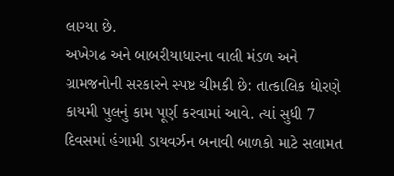લાગ્યા છે.
અખેગઢ અને બાબરીયાધારના વાલી મંડળ અને ગ્રામજનોની સરકારને સ્પષ્ટ ચીમકી છે: તાત્કાલિક ધોરણે કાયમી પુલનું કામ પૂર્ણ કરવામાં આવે. ત્યાં સુધી 7 દિવસમાં હંગામી ડાયવર્ઝન બનાવી બાળકો માટે સલામત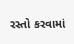રસ્તો કરવામાં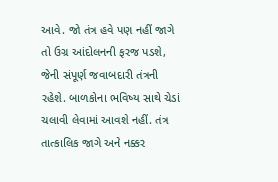આવે. જો તંત્ર હવે પણ નહીં જાગે તો ઉગ્ર આંદોલનની ફરજ પડશે, જેની સંપૂર્ણ જવાબદારી તંત્રની રહેશે. બાળકોના ભવિષ્ય સાથે ચેડાં ચલાવી લેવામાં આવશે નહીં. તંત્ર તાત્કાલિક જાગે અને નક્કર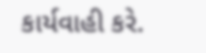કાર્યવાહી કરે.